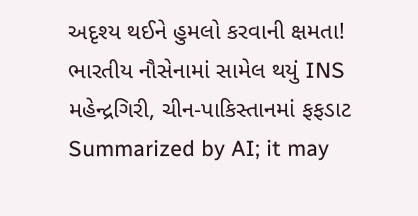અદૃશ્ય થઈને હુમલો કરવાની ક્ષમતા! ભારતીય નૌસેનામાં સામેલ થયું INS મહેન્દ્રગિરી, ચીન-પાકિસ્તાનમાં ફફડાટ
Summarized by AI; it may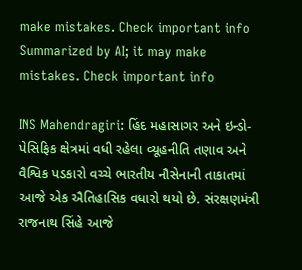make mistakes. Check important info
Summarized by AI; it may make mistakes. Check important info

INS Mahendragiri: હિંદ મહાસાગર અને ઇન્ડો-પેસિફિક ક્ષેત્રમાં વધી રહેલા વ્યૂહનીતિ તણાવ અને વૈશ્વિક પડકારો વચ્ચે ભારતીય નૌસેનાની તાકાતમાં આજે એક ઐતિહાસિક વધારો થયો છે. સંરક્ષણમંત્રી રાજનાથ સિંહે આજે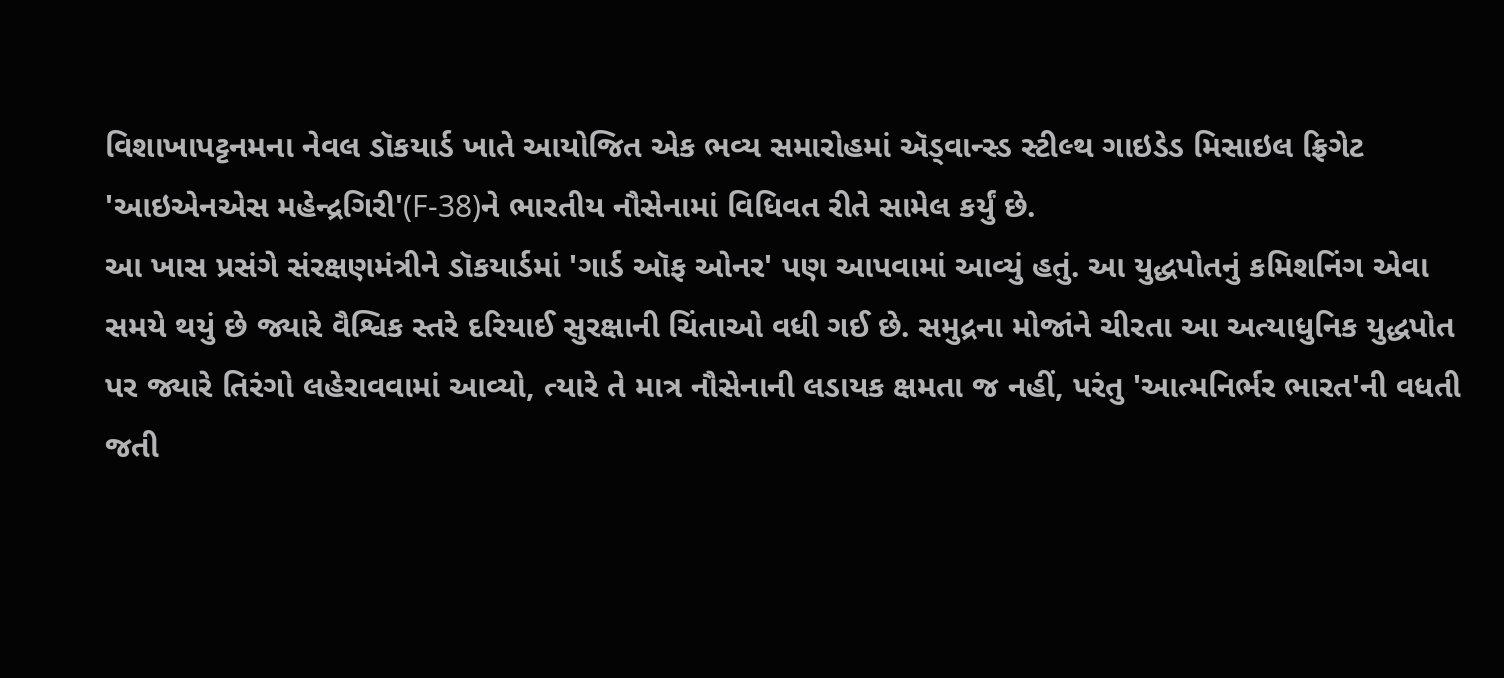વિશાખાપટ્ટનમના નેવલ ડૉકયાર્ડ ખાતે આયોજિત એક ભવ્ય સમારોહમાં ઍડ્વાન્સ્ડ સ્ટીલ્થ ગાઇડેડ મિસાઇલ ફ્રિગેટ 'આઇએનએસ મહેન્દ્રગિરી'(F-38)ને ભારતીય નૌસેનામાં વિધિવત રીતે સામેલ કર્યું છે.
આ ખાસ પ્રસંગે સંરક્ષણમંત્રીને ડૉકયાર્ડમાં 'ગાર્ડ ઑફ ઓનર' પણ આપવામાં આવ્યું હતું. આ યુદ્ધપોતનું કમિશનિંગ એવા સમયે થયું છે જ્યારે વૈશ્વિક સ્તરે દરિયાઈ સુરક્ષાની ચિંતાઓ વધી ગઈ છે. સમુદ્રના મોજાંને ચીરતા આ અત્યાધુનિક યુદ્ધપોત પર જ્યારે તિરંગો લહેરાવવામાં આવ્યો, ત્યારે તે માત્ર નૌસેનાની લડાયક ક્ષમતા જ નહીં, પરંતુ 'આત્મનિર્ભર ભારત'ની વધતી જતી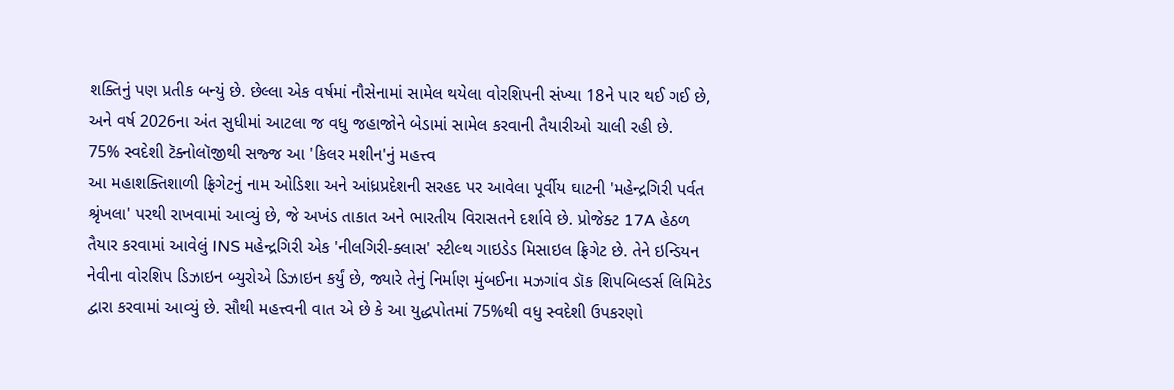શક્તિનું પણ પ્રતીક બન્યું છે. છેલ્લા એક વર્ષમાં નૌસેનામાં સામેલ થયેલા વોરશિપની સંખ્યા 18ને પાર થઈ ગઈ છે, અને વર્ષ 2026ના અંત સુધીમાં આટલા જ વધુ જહાજોને બેડામાં સામેલ કરવાની તૈયારીઓ ચાલી રહી છે.
75% સ્વદેશી ટૅક્નોલૉજીથી સજ્જ આ 'કિલર મશીન'નું મહત્ત્વ
આ મહાશક્તિશાળી ફ્રિગેટનું નામ ઓડિશા અને આંધ્રપ્રદેશની સરહદ પર આવેલા પૂર્વીય ઘાટની 'મહેન્દ્રગિરી પર્વત શ્રૃંખલા' પરથી રાખવામાં આવ્યું છે, જે અખંડ તાકાત અને ભારતીય વિરાસતને દર્શાવે છે. પ્રોજેક્ટ 17A હેઠળ તૈયાર કરવામાં આવેલું INS મહેન્દ્રગિરી એક 'નીલગિરી-ક્લાસ' સ્ટીલ્થ ગાઇડેડ મિસાઇલ ફ્રિગેટ છે. તેને ઇન્ડિયન નેવીના વોરશિપ ડિઝાઇન બ્યુરોએ ડિઝાઇન કર્યું છે, જ્યારે તેનું નિર્માણ મુંબઈના મઝગાંવ ડૉક શિપબિલ્ડર્સ લિમિટેડ દ્વારા કરવામાં આવ્યું છે. સૌથી મહત્ત્વની વાત એ છે કે આ યુદ્ધપોતમાં 75%થી વધુ સ્વદેશી ઉપકરણો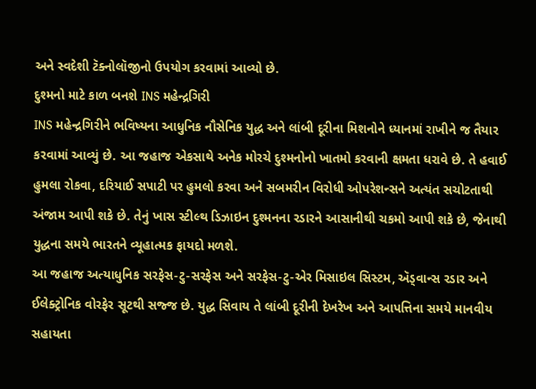અને સ્વદેશી ટૅક્નોલૉજીનો ઉપયોગ કરવામાં આવ્યો છે.
દુશ્મનો માટે કાળ બનશે INS મહેન્દ્રગિરી
INS મહેન્દ્રગિરીને ભવિષ્યના આધુનિક નૌસેનિક યુદ્ધ અને લાંબી દૂરીના મિશનોને ધ્યાનમાં રાખીને જ તૈયાર કરવામાં આવ્યું છે. આ જહાજ એકસાથે અનેક મોરચે દુશ્મનોનો ખાતમો કરવાની ક્ષમતા ધરાવે છે. તે હવાઈ હુમલા રોકવા, દરિયાઈ સપાટી પર હુમલો કરવા અને સબમરીન વિરોધી ઓપરેશન્સને અત્યંત સચોટતાથી અંજામ આપી શકે છે. તેનું ખાસ સ્ટીલ્થ ડિઝાઇન દુશ્મનના રડારને આસાનીથી ચકમો આપી શકે છે, જેનાથી યુદ્ધના સમયે ભારતને વ્યૂહાત્મક ફાયદો મળશે.
આ જહાજ અત્યાધુનિક સરફેસ-ટુ-સરફેસ અને સરફેસ-ટુ-એર મિસાઇલ સિસ્ટમ, ઍડ્વાન્સ રડાર અને ઈલેક્ટ્રોનિક વોરફેર સૂટથી સજ્જ છે. યુદ્ધ સિવાય તે લાંબી દૂરીની દેખરેખ અને આપત્તિના સમયે માનવીય સહાયતા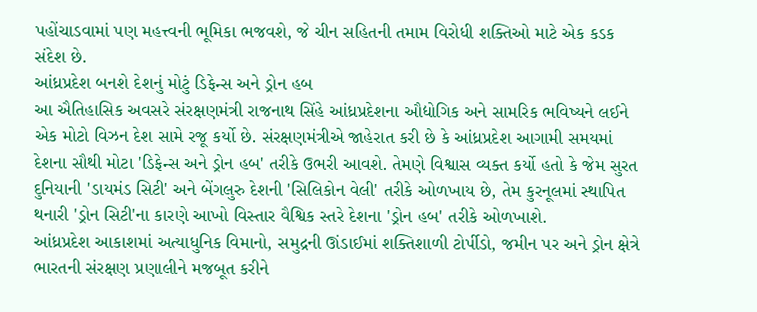પહોંચાડવામાં પણ મહત્ત્વની ભૂમિકા ભજવશે, જે ચીન સહિતની તમામ વિરોધી શક્તિઓ માટે એક કડક સંદેશ છે.
આંધ્રપ્રદેશ બનશે દેશનું મોટું ડિફેન્સ અને ડ્રોન હબ
આ ઐતિહાસિક અવસરે સંરક્ષણમંત્રી રાજનાથ સિંહે આંધ્રપ્રદેશના ઔદ્યોગિક અને સામરિક ભવિષ્યને લઈને એક મોટો વિઝન દેશ સામે રજૂ કર્યો છે. સંરક્ષણમંત્રીએ જાહેરાત કરી છે કે આંધ્રપ્રદેશ આગામી સમયમાં દેશના સૌથી મોટા 'ડિફેન્સ અને ડ્રોન હબ' તરીકે ઉભરી આવશે. તેમણે વિશ્વાસ વ્યક્ત કર્યો હતો કે જેમ સુરત દુનિયાની 'ડાયમંડ સિટી' અને બેંગલુરુ દેશની 'સિલિકોન વેલી' તરીકે ઓળખાય છે, તેમ કુરનૂલમાં સ્થાપિત થનારી 'ડ્રોન સિટી'ના કારણે આખો વિસ્તાર વૈશ્વિક સ્તરે દેશના 'ડ્રોન હબ' તરીકે ઓળખાશે.
આંધ્રપ્રદેશ આકાશમાં અત્યાધુનિક વિમાનો, સમુદ્રની ઊંડાઈમાં શક્તિશાળી ટોર્પીડો, જમીન પર અને ડ્રોન ક્ષેત્રે ભારતની સંરક્ષણ પ્રણાલીને મજબૂત કરીને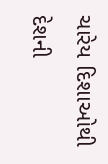ચારેય દિશાઓથી દેશની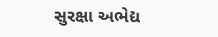સુરક્ષા અભેદ્ય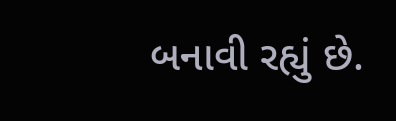બનાવી રહ્યું છે.